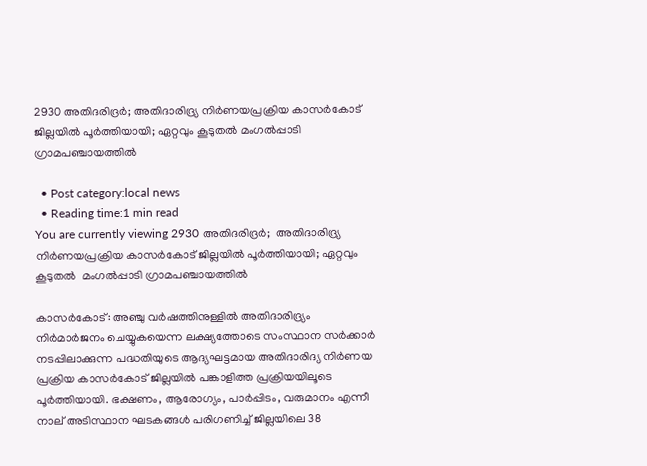2930 അതിദരിദ്രര്‍; അതിദാരിദ്ര്യ നിര്‍ണയപ്രക്രിയ കാസര്‍കോട് ജില്ലയില്‍ പൂര്‍ത്തിയായി; ഏറ്റവും കൂടുതൽ മംഗല്‍പ്പാടി ഗ്രാമപഞ്ചായത്തില്‍

  • Post category:local news
  • Reading time:1 min read
You are currently viewing 2930 അതിദരിദ്രര്‍;  അതിദാരിദ്ര്യ നിര്‍ണയപ്രക്രിയ കാസര്‍കോട് ജില്ലയില്‍ പൂര്‍ത്തിയായി; ഏറ്റവും കൂടുതൽ  മംഗല്‍പ്പാടി ഗ്രാമപഞ്ചായത്തില്‍

കാസർകോട്: അഞ്ചു വര്‍ഷത്തിനുള്ളില്‍ അതിദാരിദ്ര്യം നിര്‍മാര്‍ജനം ചെയ്യുകയെന്ന ലക്ഷ്യത്തോടെ സംസ്ഥാന സര്‍ക്കാര്‍ നടപ്പിലാക്കുന്ന പദ്ധതിയുടെ ആദ്യഘട്ടമായ അതിദാരിദ്യ നിര്‍ണയ പ്രക്രിയ കാസര്‍കോട് ജില്ലയില്‍ പങ്കാളിത്ത പ്രക്രിയയിലൂടെ പൂര്‍ത്തിയായി. ഭക്ഷണം, ആരോഗ്യം, പാര്‍പ്പിടം, വരുമാനം എന്നീ നാല് അടിസ്ഥാന ഘടകങ്ങള്‍ പരിഗണിച്ച് ജില്ലയിലെ 38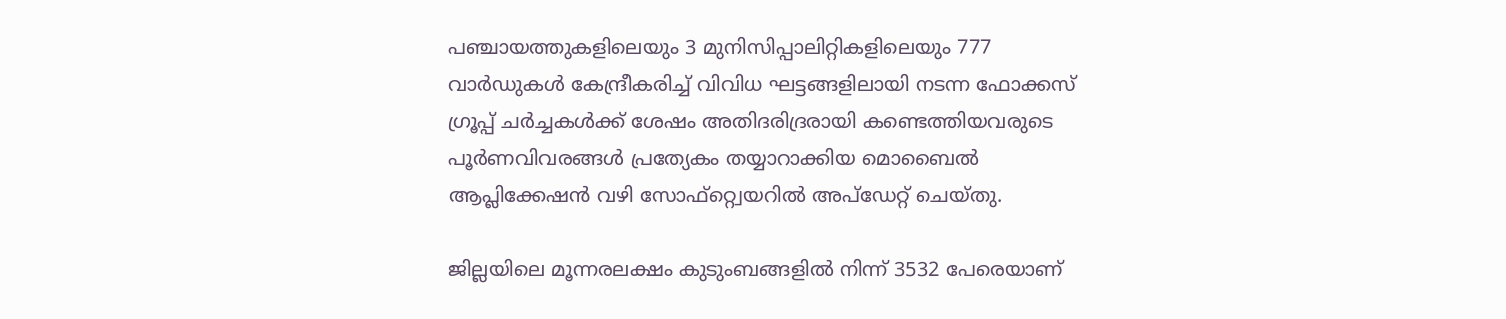പഞ്ചായത്തുകളിലെയും 3 മുനിസിപ്പാലിറ്റികളിലെയും 777 വാര്‍ഡുകള്‍ കേന്ദ്രീകരിച്ച് വിവിധ ഘട്ടങ്ങളിലായി നടന്ന ഫോക്കസ് ഗ്രൂപ്പ് ചര്‍ച്ചകള്‍ക്ക് ശേഷം അതിദരിദ്രരായി കണ്ടെത്തിയവരുടെ പൂര്‍ണവിവരങ്ങള്‍ പ്രത്യേകം തയ്യാറാക്കിയ മൊബൈല്‍ ആപ്ലിക്കേഷന്‍ വഴി സോഫ്റ്റ്വെയറില്‍ അപ്‌ഡേറ്റ് ചെയ്തു.

ജില്ലയിലെ മൂന്നരലക്ഷം കുടുംബങ്ങളില്‍ നിന്ന് 3532 പേരെയാണ്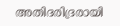അതിദരിദ്രരായി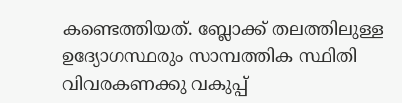കണ്ടെത്തിയത്. ബ്ലോക്ക് തലത്തിലുള്ള ഉദ്യോഗസ്ഥരും സാമ്പത്തിക സ്ഥിതി വിവരകണക്കു വകുപ്പ്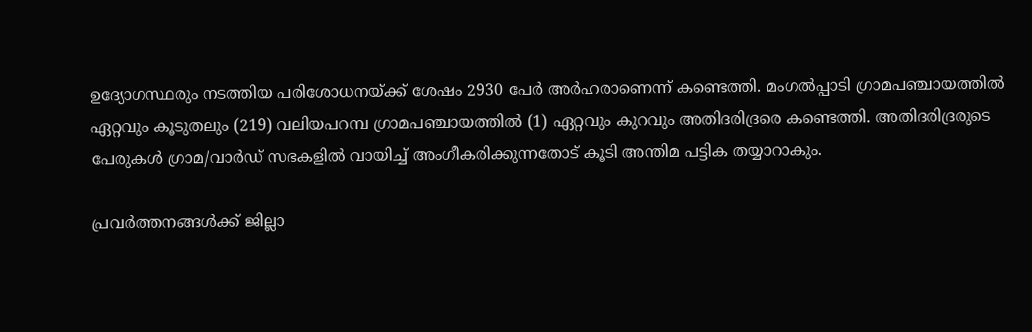ഉദ്യോഗസ്ഥരും നടത്തിയ പരിശോധനയ്ക്ക് ശേഷം 2930 പേര്‍ അര്‍ഹരാണെന്ന് കണ്ടെത്തി. മംഗല്‍പ്പാടി ഗ്രാമപഞ്ചായത്തില്‍ ഏറ്റവും കൂടുതലും (219) വലിയപറമ്പ ഗ്രാമപഞ്ചായത്തില്‍ (1) ഏറ്റവും കുറവും അതിദരിദ്രരെ കണ്ടെത്തി. അതിദരിദ്രരുടെ പേരുകള്‍ ഗ്രാമ/വാര്‍ഡ് സഭകളില്‍ വായിച്ച് അംഗീകരിക്കുന്നതോട് കൂടി അന്തിമ പട്ടിക തയ്യാറാകും.

പ്രവര്‍ത്തനങ്ങള്‍ക്ക് ജില്ലാ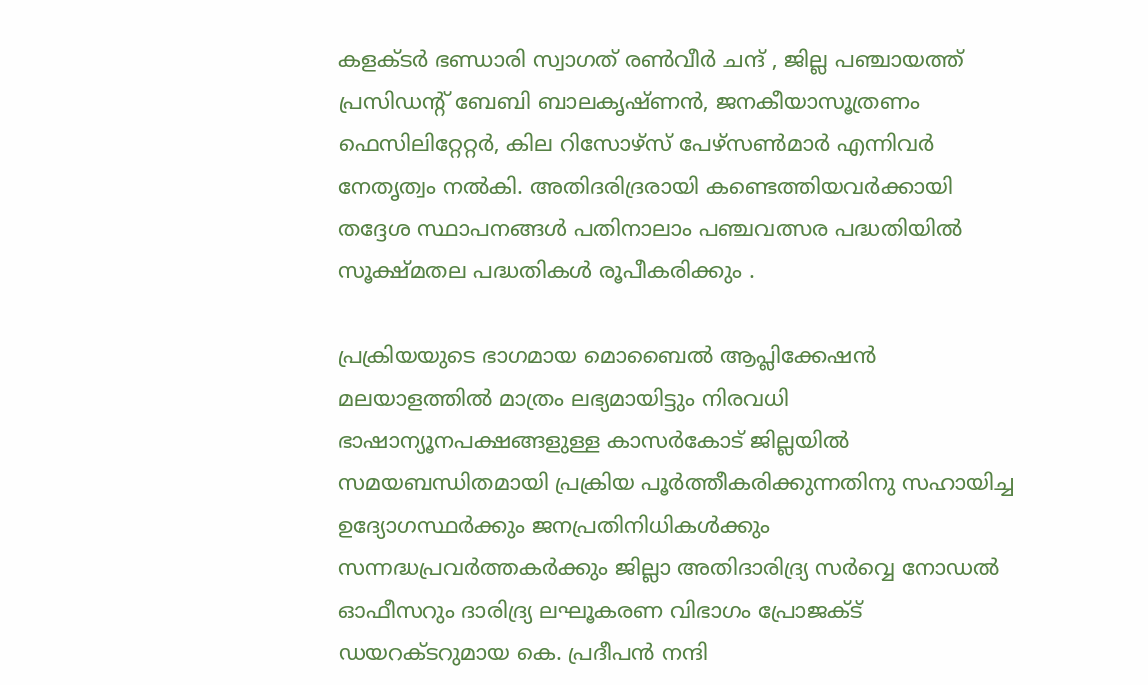കളക്ടര്‍ ഭണ്ഡാരി സ്വാഗത് രണ്‍വീര്‍ ചന്ദ് , ജില്ല പഞ്ചായത്ത് പ്രസിഡന്റ് ബേബി ബാലകൃഷ്ണന്‍, ജനകീയാസൂത്രണം ഫെസിലിറ്റേറ്റര്‍, കില റിസോഴ്‌സ് പേഴ്‌സണ്‍മാര്‍ എന്നിവര്‍ നേതൃത്വം നല്‍കി. അതിദരിദ്രരായി കണ്ടെത്തിയവര്‍ക്കായി തദ്ദേശ സ്ഥാപനങ്ങള്‍ പതിനാലാം പഞ്ചവത്സര പദ്ധതിയില്‍ സൂക്ഷ്മതല പദ്ധതികള്‍ രൂപീകരിക്കും .

പ്രക്രിയയുടെ ഭാഗമായ മൊബൈല്‍ ആപ്ലിക്കേഷന്‍ മലയാളത്തില്‍ മാത്രം ലഭ്യമായിട്ടും നിരവധി ഭാഷാന്യൂനപക്ഷങ്ങളുള്ള കാസര്‍കോട് ജില്ലയില്‍ സമയബന്ധിതമായി പ്രക്രിയ പൂര്‍ത്തീകരിക്കുന്നതിനു സഹായിച്ച ഉദ്യോഗസ്ഥര്‍ക്കും ജനപ്രതിനിധികള്‍ക്കും സന്നദ്ധപ്രവര്‍ത്തകര്‍ക്കും ജില്ലാ അതിദാരിദ്ര്യ സര്‍വ്വെ നോഡല്‍ ഓഫീസറും ദാരിദ്ര്യ ലഘൂകരണ വിഭാഗം പ്രോജക്ട് ഡയറക്ടറുമായ കെ. പ്രദീപന്‍ നന്ദി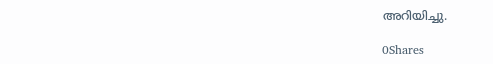അറിയിച്ചു.

0Shares